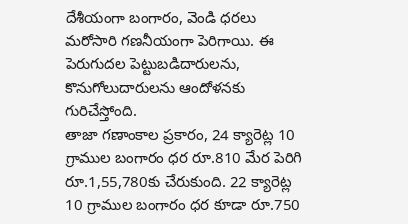దేశీయంగా బంగారం, వెండి ధరలు మరోసారి గణనీయంగా పెరిగాయి. ఈ పెరుగుదల పెట్టుబడిదారులను, కొనుగోలుదారులను ఆందోళనకు గురిచేస్తోంది.
తాజా గణాంకాల ప్రకారం, 24 క్యారెట్ల 10 గ్రాముల బంగారం ధర రూ.810 మేర పెరిగి రూ.1,55,780కు చేరుకుంది. 22 క్యారెట్ల 10 గ్రాముల బంగారం ధర కూడా రూ.750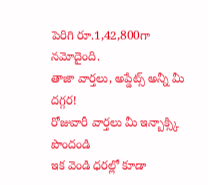పెరిగి రూ.1,42,800గా నమోదైంది.
తాజా వార్తలు, అప్డేట్స్ అన్నీ మీ దగ్గర!
రోజువారీ వార్తలు మీ ఇన్బాక్స్కి పొందండి
ఇక వెండి ధరల్లో కూడా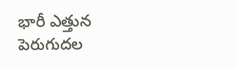భారీ ఎత్తున పెరుగుదల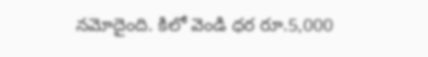నమోదైంది. కిలో వెండి ధర రూ.5,000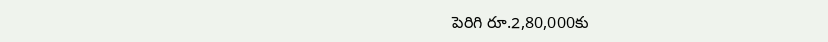పెరిగి రూ.2,80,000కు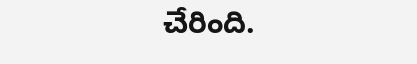చేరింది.